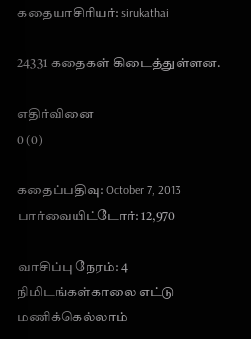கதையாசிரியர்: sirukathai

24331 கதைகள் கிடைத்துள்ளன.

எதிர்வினை
0 (0)

கதைப்பதிவு: October 7, 2013
பார்வையிட்டோர்: 12,970

வாசிப்பு நேரம்: 4 நிமிடங்கள்காலை எட்டு மணிக்கெல்லாம்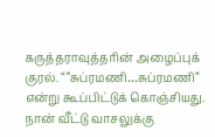கருத்தராவுத்தரின் அழைப்புக் குரல். “”சுப்ரமணி…சுப்ரமணி” என்று கூப்பிட்டுக் கொஞ்சியது. நான் வீட்டு வாசலுக்கு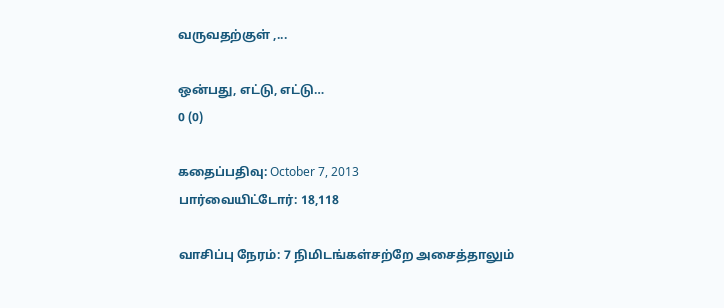வருவதற்குள் ,...

ஒன்பது, எட்டு, எட்டு…
0 (0)

கதைப்பதிவு: October 7, 2013
பார்வையிட்டோர்: 18,118

வாசிப்பு நேரம்: 7 நிமிடங்கள்சற்றே அசைத்தாலும்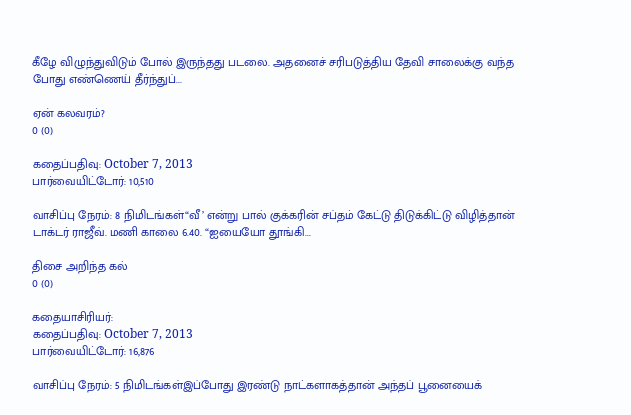கீழே விழுந்துவிடும் போல் இருந்தது படலை. அதனைச் சரிபடுத்திய தேவி சாலைக்கு வந்த போது எண்ணெய் தீர்ந்துப்...

ஏன் கலவரம்?
0 (0)

கதைப்பதிவு: October 7, 2013
பார்வையிட்டோர்: 10,510

வாசிப்பு நேரம்: 8 நிமிடங்கள்“வீ’ என்று பால் குக்கரின் சப்தம் கேட்டு திடுக்கிட்டு விழித்தான் டாக்டர் ராஜீவ். மணி காலை 6.40. “ஐயையோ தூங்கி...

திசை அறிந்த கல்
0 (0)

கதையாசிரியர்:
கதைப்பதிவு: October 7, 2013
பார்வையிட்டோர்: 16,876

வாசிப்பு நேரம்: 5 நிமிடங்கள்இப்போது இரண்டு நாட்களாகத்தான் அந்தப் பூனையைக்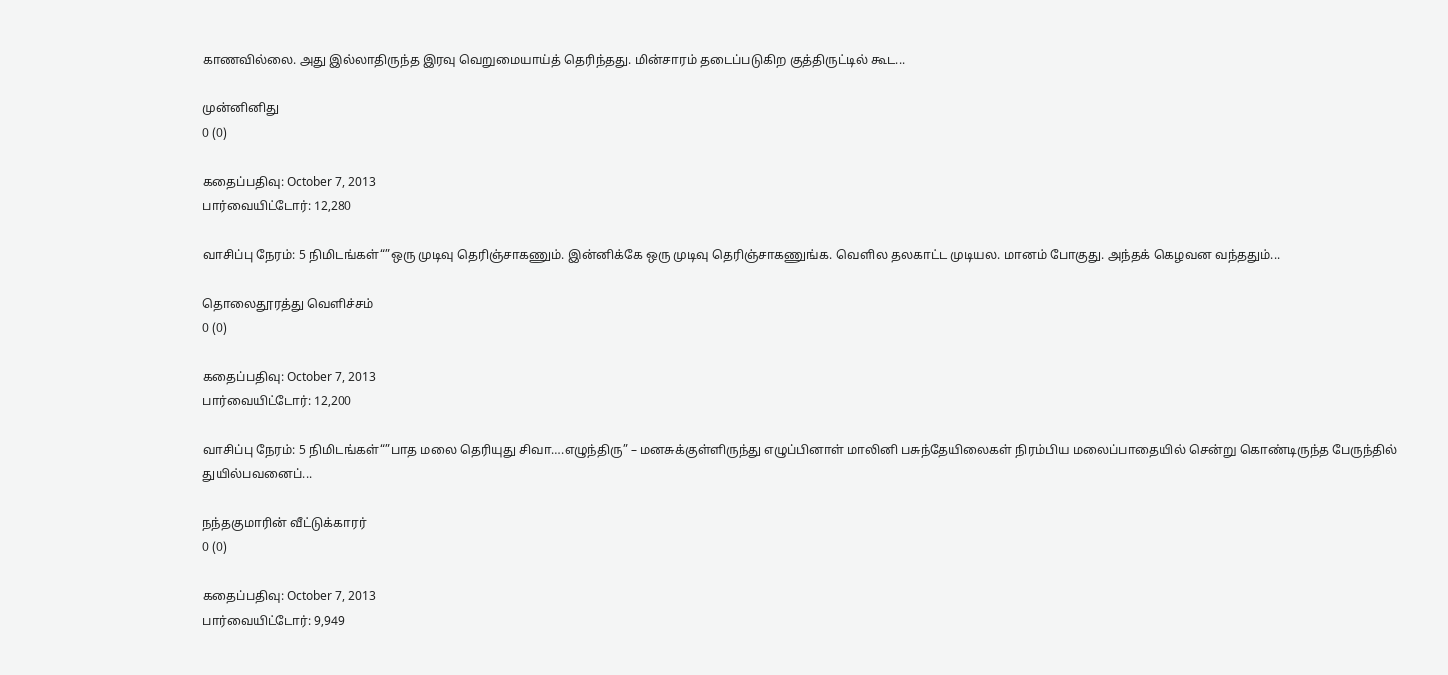காணவில்லை. அது இல்லாதிருந்த இரவு வெறுமையாய்த் தெரிந்தது. மின்சாரம் தடைப்படுகிற குத்திருட்டில் கூட...

முன்னினிது
0 (0)

கதைப்பதிவு: October 7, 2013
பார்வையிட்டோர்: 12,280

வாசிப்பு நேரம்: 5 நிமிடங்கள்“”ஒரு முடிவு தெரிஞ்சாகணும். இன்னிக்கே ஒரு முடிவு தெரிஞ்சாகணுங்க. வெளில தலகாட்ட முடியல. மானம் போகுது. அந்தக் கெழவன வந்ததும்...

தொலைதூரத்து வெளிச்சம்
0 (0)

கதைப்பதிவு: October 7, 2013
பார்வையிட்டோர்: 12,200

வாசிப்பு நேரம்: 5 நிமிடங்கள்“”பாத மலை தெரியுது சிவா….எழுந்திரு” – மனசுக்குள்ளிருந்து எழுப்பினாள் மாலினி பசுந்தேயிலைகள் நிரம்பிய மலைப்பாதையில் சென்று கொண்டிருந்த பேருந்தில் துயில்பவனைப்...

நந்தகுமாரின் வீட்டுக்காரர்
0 (0)

கதைப்பதிவு: October 7, 2013
பார்வையிட்டோர்: 9,949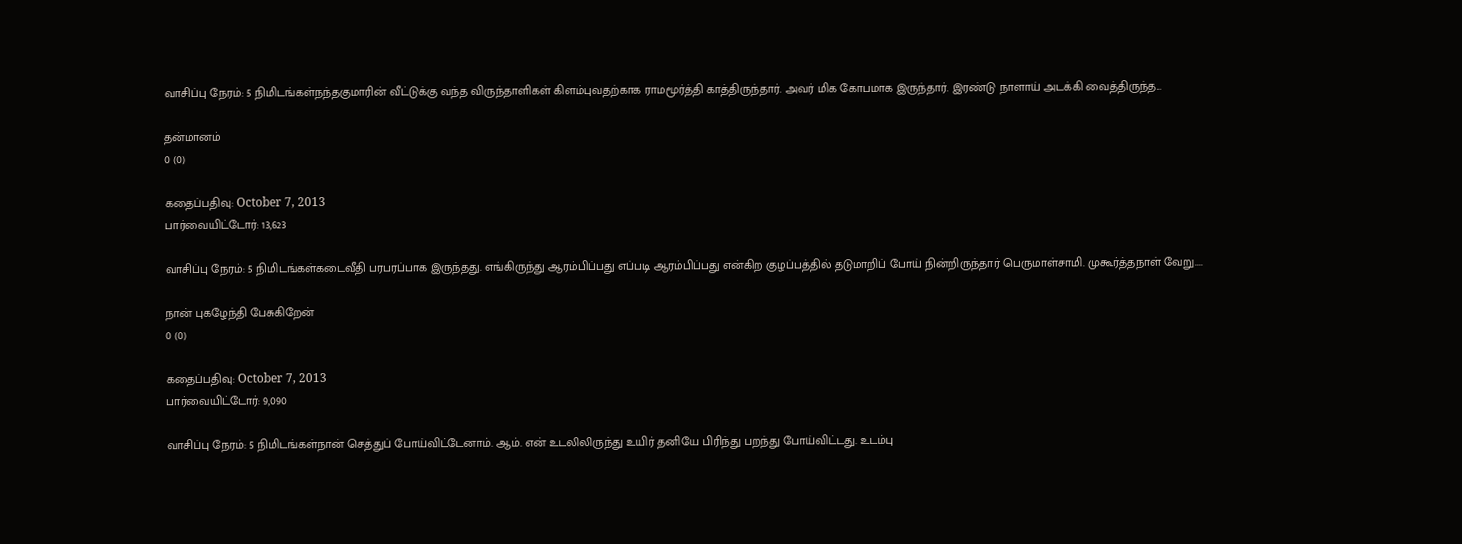வாசிப்பு நேரம்: 5 நிமிடங்கள்நந்தகுமாரின் வீட்டுக்கு வந்த விருந்தாளிகள் கிளம்புவதற்காக ராமமூர்த்தி காத்திருந்தார். அவர் மிக கோபமாக இருந்தார். இரண்டு நாளாய் அடக்கி வைத்திருந்த...

தன்மானம்
0 (0)

கதைப்பதிவு: October 7, 2013
பார்வையிட்டோர்: 13,623

வாசிப்பு நேரம்: 5 நிமிடங்கள்கடைவீதி பரபரப்பாக இருந்தது. எங்கிருந்து ஆரம்பிப்பது எப்படி ஆரம்பிப்பது என்கிற குழப்பத்தில் தடுமாறிப் போய் நின்றிருந்தார் பெருமாள்சாமி. முகூர்த்தநாள் வேறு....

நான் புகழேந்தி பேசுகிறேன்
0 (0)

கதைப்பதிவு: October 7, 2013
பார்வையிட்டோர்: 9,090

வாசிப்பு நேரம்: 5 நிமிடங்கள்நான் செத்துப் போய்விட்டேனாம். ஆம். என் உடலிலிருந்து உயிர் தனியே பிரிந்து பறந்து போய்விட்டது. உடம்பு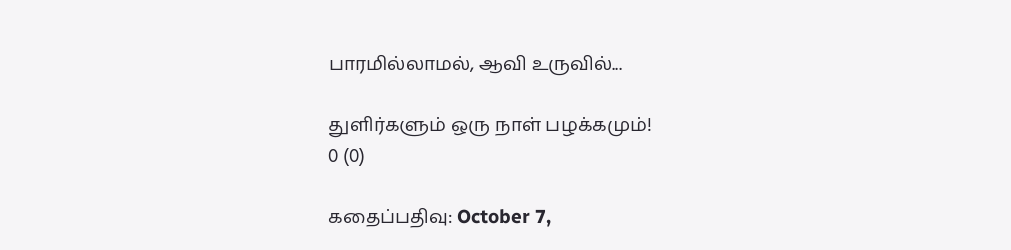பாரமில்லாமல், ஆவி உருவில்...

துளிர்களும் ஒரு நாள் பழக்கமும்!
0 (0)

கதைப்பதிவு: October 7,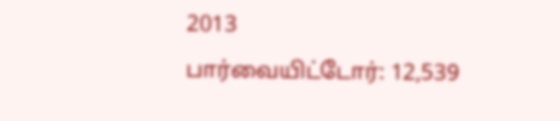2013
பார்வையிட்டோர்: 12,539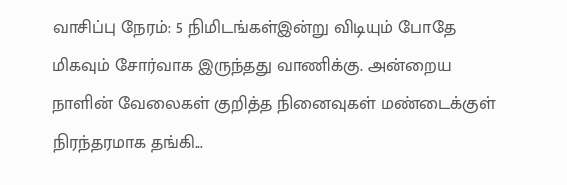வாசிப்பு நேரம்: 5 நிமிடங்கள்இன்று விடியும் போதே மிகவும் சோர்வாக இருந்தது வாணிக்கு. அன்றைய நாளின் வேலைகள் குறித்த நினைவுகள் மண்டைக்குள் நிரந்தரமாக தங்கி...